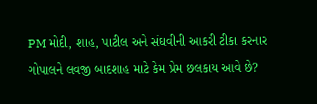PM મોદી, શાહ, પાટીલ અને સંઘવીની આકરી ટીકા કરનાર ગોપાલને લવજી બાદશાહ માટે કેમ પ્રેમ છલકાય આવે છે?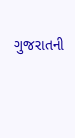ગુજરાતની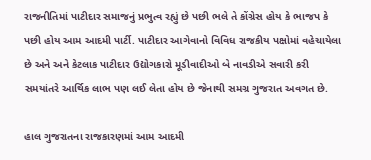રાજનીતિમાં પાટીદાર સમાજનું પ્રભુત્વ રહ્યું છે પછી ભલે તે કોંગ્રેસ હોય કે ભાજપ કે પછી હોય આમ આદમી પાર્ટી. પાટીદાર આગેવાનો વિવિધ રાજકીય પક્ષોમાં વહેચાયેલા છે અને અને કેટલાક પાટીદાર ઉદ્યોગકારો મૂડીવાદીઓ બે નાવડીએ સવારી કરી સમયાંતરે આર્થિક લાભ પણ લઈ લેતા હોય છે જેનાથી સમગ્ર ગુજરાત અવગત છે.

હાલ ગુજરાતના રાજકારણમાં આમ આદમી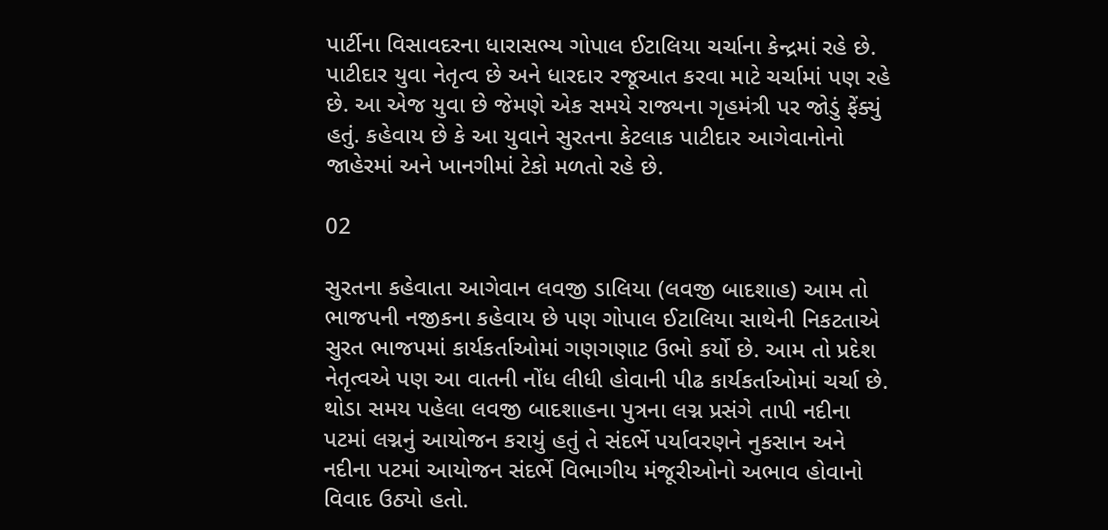પાર્ટીના વિસાવદરના ધારાસભ્ય ગોપાલ ઈટાલિયા ચર્ચાના કેન્દ્રમાં રહે છે. પાટીદાર યુવા નેતૃત્વ છે અને ધારદાર રજૂઆત કરવા માટે ચર્ચામાં પણ રહે છે. આ એજ યુવા છે જેમણે એક સમયે રાજ્યના ગૃહમંત્રી પર જોડું ફેંક્યું હતું. કહેવાય છે કે આ યુવાને સુરતના કેટલાક પાટીદાર આગેવાનોનો જાહેરમાં અને ખાનગીમાં ટેકો મળતો રહે છે.

02

સુરતના કહેવાતા આગેવાન લવજી ડાલિયા (લવજી બાદશાહ) આમ તો ભાજપની નજીકના કહેવાય છે પણ ગોપાલ ઈટાલિયા સાથેની નિકટતાએ સુરત ભાજપમાં કાર્યકર્તાઓમાં ગણગણાટ ઉભો કર્યો છે. આમ તો પ્રદેશ નેતૃત્વએ પણ આ વાતની નોંધ લીધી હોવાની પીઢ કાર્યકર્તાઓમાં ચર્ચા છે. થોડા સમય પહેલા લવજી બાદશાહના પુત્રના લગ્ન પ્રસંગે તાપી નદીના પટમાં લગ્નનું આયોજન કરાયું હતું તે સંદર્ભે પર્યાવરણને નુકસાન અને નદીના પટમાં આયોજન સંદર્ભે વિભાગીય મંજૂરીઓનો અભાવ હોવાનો વિવાદ ઉઠ્યો હતો.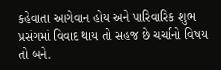કહેવાતા આગેવાન હોય અને પારિવારિક શુભ પ્રસંગમાં વિવાદ થાય તો સહજ છે ચર્ચાનો વિષય તો બને.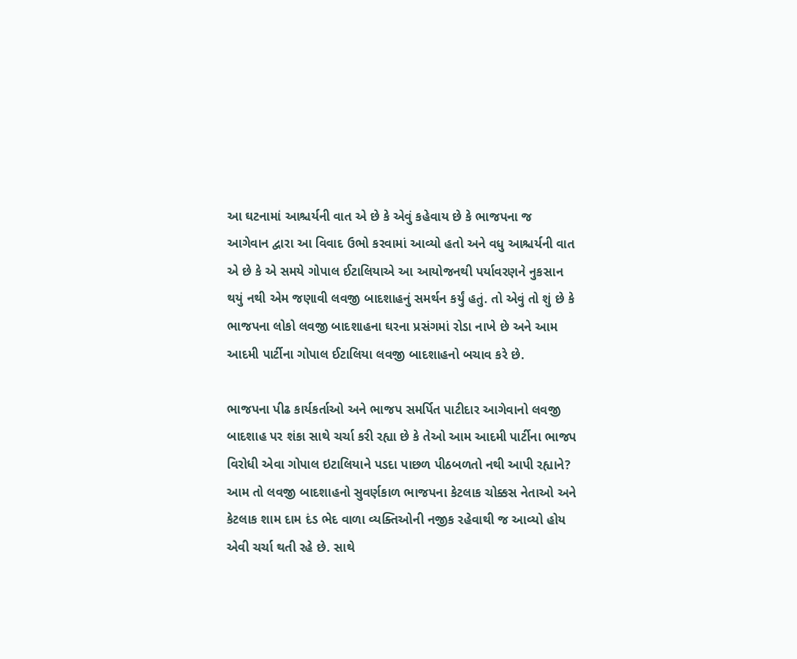આ ઘટનામાં આશ્ચર્યની વાત એ છે કે એવું કહેવાય છે કે ભાજપના જ આગેવાન દ્વારા આ વિવાદ ઉભો કરવામાં આવ્યો હતો અને વધુ આશ્ચર્યની વાત એ છે કે એ સમયે ગોપાલ ઈટાલિયાએ આ આયોજનથી પર્યાવરણને નુકસાન થયું નથી એમ જણાવી લવજી બાદશાહનું સમર્થન કર્યું હતું. તો એવું તો શું છે કે ભાજપના લોકો લવજી બાદશાહના ઘરના પ્રસંગમાં રોડા નાખે છે અને આમ આદમી પાર્ટીના ગોપાલ ઈટાલિયા લવજી બાદશાહનો બચાવ કરે છે.

ભાજપના પીઢ કાર્યકર્તાઓ અને ભાજપ સમર્પિત પાટીદાર આગેવાનો લવજી બાદશાહ પર શંકા સાથે ચર્ચા કરી રહ્યા છે કે તેઓ આમ આદમી પાર્ટીના ભાજપ વિરોધી એવા ગોપાલ ઇટાલિયાને પડદા પાછળ પીઠબળતો નથી આપી રહ્યાને? આમ તો લવજી બાદશાહનો સુવર્ણકાળ ભાજપના કેટલાક ચોક્કસ નેતાઓ અને કેટલાક શામ દામ દંડ ભેદ વાળા વ્યક્તિઓની નજીક રહેવાથી જ આવ્યો હોય એવી ચર્ચા થતી રહે છે. સાથે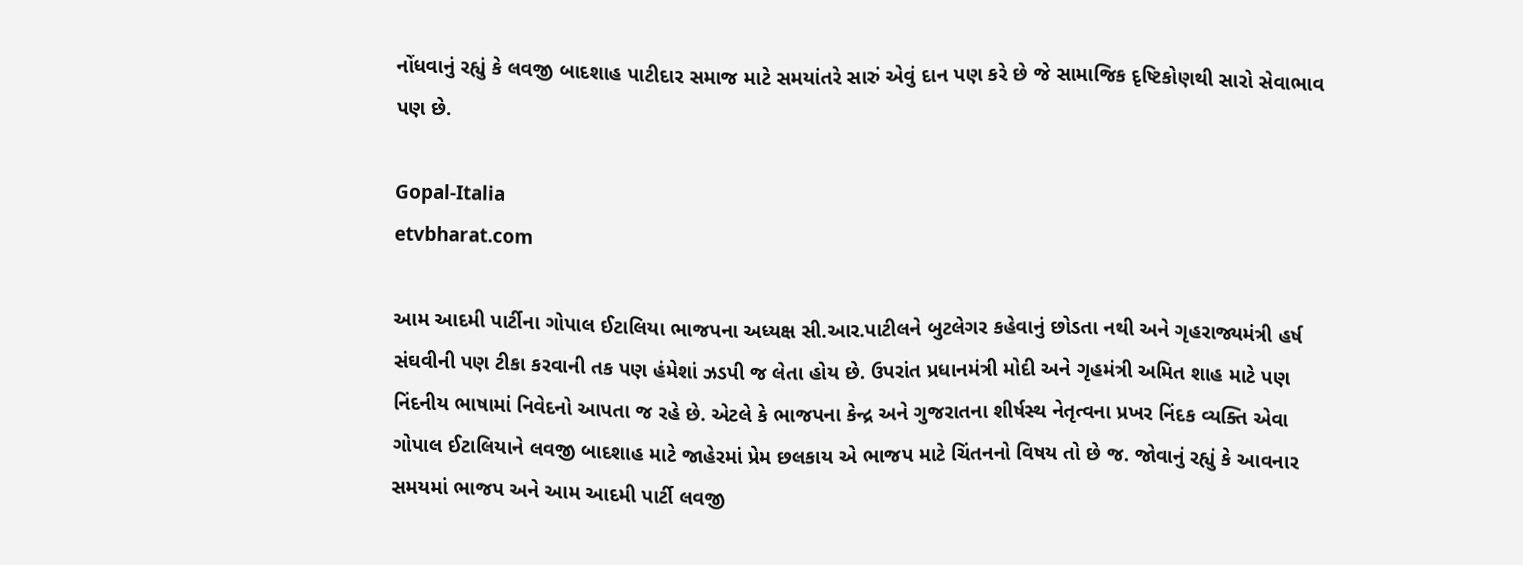નોંધવાનું રહ્યું કે લવજી બાદશાહ પાટીદાર સમાજ માટે સમયાંતરે સારું એવું દાન પણ કરે છે જે સામાજિક દૃષ્ટિકોણથી સારો સેવાભાવ પણ છે.

Gopal-Italia
etvbharat.com

આમ આદમી પાર્ટીના ગોપાલ ઈટાલિયા ભાજપના અધ્યક્ષ સી.આર.પાટીલને બુટલેગર કહેવાનું છોડતા નથી અને ગૃહરાજ્યમંત્રી હર્ષ સંઘવીની પણ ટીકા કરવાની તક પણ હંમેશાં ઝડપી જ લેતા હોય છે. ઉપરાંત પ્રધાનમંત્રી મોદી અને ગૃહમંત્રી અમિત શાહ માટે પણ નિંદનીય ભાષામાં નિવેદનો આપતા જ રહે છે. એટલે કે ભાજપના કેન્દ્ર અને ગુજરાતના શીર્ષસ્થ નેતૃત્વના પ્રખર નિંદક વ્યક્તિ એવા ગોપાલ ઈટાલિયાને લવજી બાદશાહ માટે જાહેરમાં પ્રેમ છલકાય એ ભાજપ માટે ચિંતનનો વિષય તો છે જ. જોવાનું રહ્યું કે આવનાર સમયમાં ભાજપ અને આમ આદમી પાર્ટી લવજી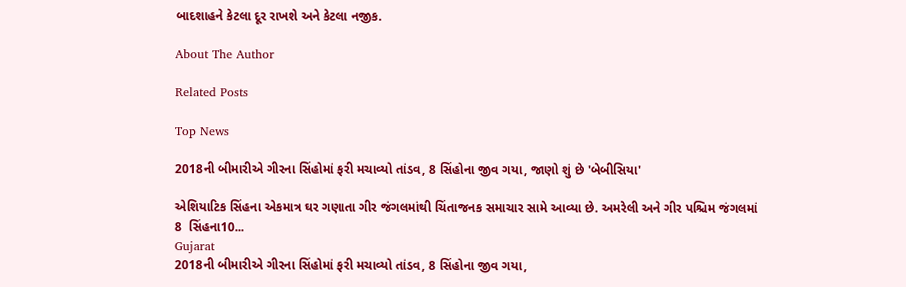બાદશાહને કેટલા દૂર રાખશે અને કેટલા નજીક.

About The Author

Related Posts

Top News

2018ની બીમારીએ ગીરના સિંહોમાં ફરી મચાવ્યો તાંડવ, 8 સિંહોના જીવ ગયા, જાણો શું છે 'બેબીસિયા'

એશિયાટિક સિંહના એકમાત્ર ઘર ગણાતા ગીર જંગલમાંથી ચિંતાજનક સમાચાર સામે આવ્યા છે. અમરેલી અને ગીર પશ્ચિમ જંગલમાં 8  સિંહના10...
Gujarat
2018ની બીમારીએ ગીરના સિંહોમાં ફરી મચાવ્યો તાંડવ, 8 સિંહોના જીવ ગયા,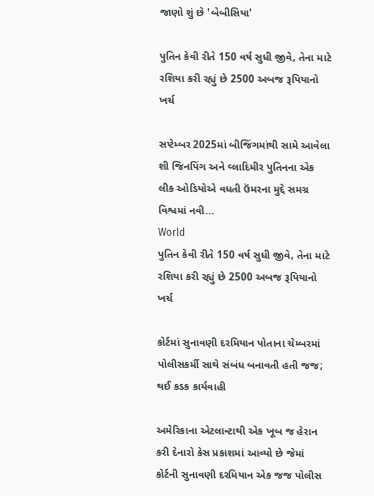જાણો શું છે 'બેબીસિયા'

પુતિન કેવી રીતે 150 વર્ષ સુધી જીવે, તેના માટે રશિયા કરી રહ્યું છે 2500 અબજ રૂપિયાનો ખર્ચ

સપ્ટેમ્બર 2025માં બીજિંગમાંથી સામે આવેલા શી જિનપિંગ અને વ્લાદિમીર પુતિનના એક લીક ઓડિયોએ વધતી ઉંમરના મુદ્દે સમગ્ર વિશ્વમાં નવી...
World
પુતિન કેવી રીતે 150 વર્ષ સુધી જીવે, તેના માટે રશિયા કરી રહ્યું છે 2500 અબજ રૂપિયાનો ખર્ચ

કોર્ટમાં સુનાવણી દરમિયાન પોતાના ચેમ્બરમાં પોલીસકર્મી સાથે સંબંધ બનાવતી હતી જજ; થઈ કડક કાર્યવાહી

અમેરિકાના એટલાન્ટાથી એક ખૂબ જ હેરાન કરી દેનારો કેસ પ્રકાશમાં આવ્યો છે જેમાં કોર્ટની સુનાવણી દરમિયાન એક જજ પોલીસ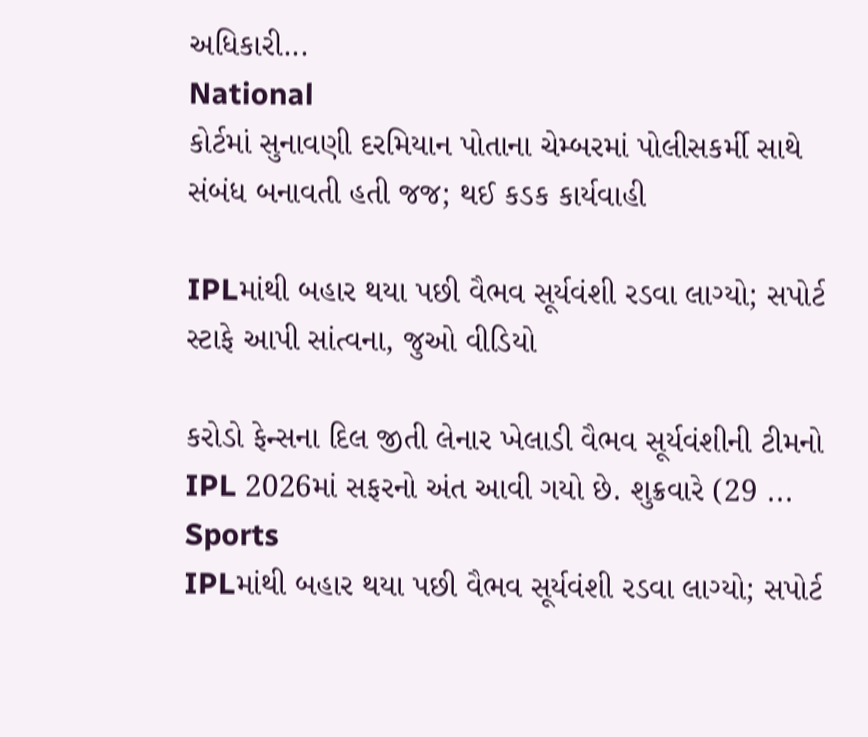અધિકારી...
National
કોર્ટમાં સુનાવણી દરમિયાન પોતાના ચેમ્બરમાં પોલીસકર્મી સાથે સંબંધ બનાવતી હતી જજ; થઈ કડક કાર્યવાહી

IPLમાંથી બહાર થયા પછી વૈભવ સૂર્યવંશી રડવા લાગ્યો; સપોર્ટ સ્ટાફે આપી સાંત્વના, જુઓ વીડિયો

કરોડો ફેન્સના દિલ જીતી લેનાર ખેલાડી વૈભવ સૂર્યવંશીની ટીમનો IPL 2026માં સફરનો અંત આવી ગયો છે. શુક્રવારે (29 ...
Sports
IPLમાંથી બહાર થયા પછી વૈભવ સૂર્યવંશી રડવા લાગ્યો; સપોર્ટ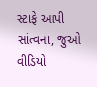સ્ટાફે આપી સાંત્વના, જુઓ વીડિયો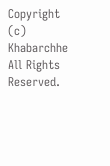Copyright (c) Khabarchhe All Rights Reserved.